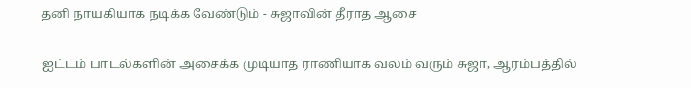தனி நாயகியாக நடிக்க வேண்டும் - சுஜாவின் தீராத ஆசை

ஐட்டம் பாடல்களின் அசைக்க முடியாத ராணியாக வலம் வரும் சுஜா, ஆரம்பத்தில்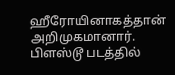ஹீரோயினாகத்தான் அறிமுகமானார். பிளஸ்டூ படத்தில்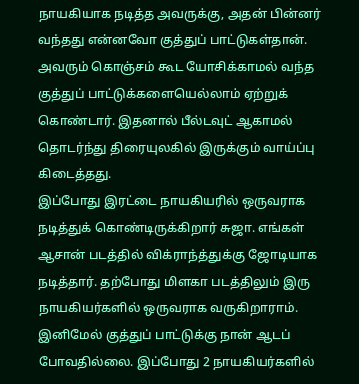நாயகியாக நடித்த அவருக்கு, அதன் பின்னர் வந்தது என்னவோ குத்துப் பாட்டுகள்தான்.
அவரும் கொஞ்சம் கூட யோசிக்காமல் வந்த குத்துப் பாட்டுக்களையெல்லாம் ஏற்றுக் கொண்டார். இதனால் பீல்டவுட் ஆகாமல் தொடர்ந்து திரையுலகில் இருக்கும் வாய்ப்பு கிடைத்தது.
இப்போது இரட்டை நாயகியரில் ஒருவராக நடித்துக் கொண்டிருக்கிறார் சுஜா. எங்கள் ஆசான் படத்தில் விக்ராந்த்துக்கு ஜோடியாக நடித்தார். தற்போது மிளகா படத்திலும் இரு நாயகியர்களில் ஒருவராக வருகிறாராம்.
இனிமேல் குத்துப் பாட்டுக்கு நான் ஆடப் போவதில்லை. இப்போது 2 நாயகியர்களில்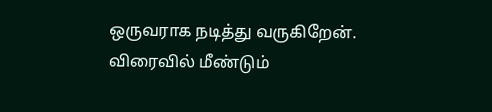ஒருவராக நடித்து வருகிறேன். விரைவில் மீண்டும்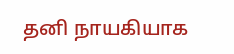தனி நாயகியாக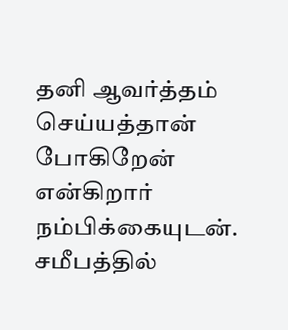தனி ஆவர்த்தம் செய்யத்தான் போகிறேன் என்கிறார் நம்பிக்கையுடன்.
சமீபத்தில்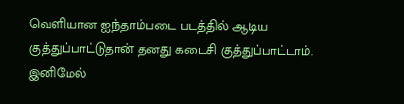வெளியான ஐந்தாம்படை படத்தில் ஆடிய குத்துப்பாட்டுதான் தனது கடைசி குத்துப்பாட்டாம். இனிமேல்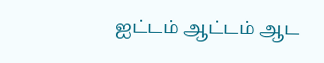ஐட்டம் ஆட்டம் ஆட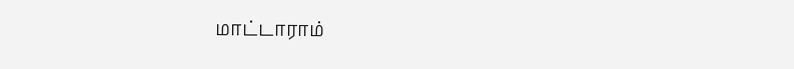மாட்டாராம்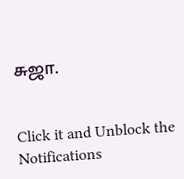சுஜா.


Click it and Unblock the Notifications